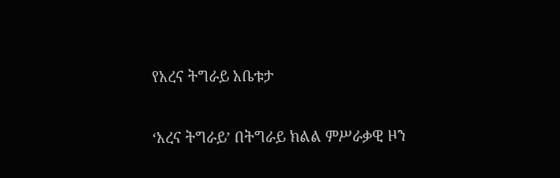የአረና ትግራይ አቤቱታ

‘አረና ትግራይ’ በትግራይ ክልል ምሥራቃዊ ዞን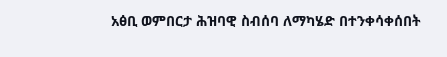አፅቢ ወምበርታ ሕዝባዊ ስብሰባ ለማካሄድ በተንቀሳቀሰበት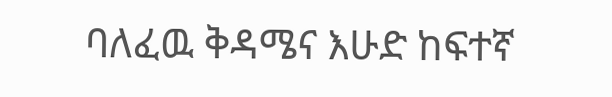ባለፈዉ ቅዳሜና እሁድ ከፍተኛ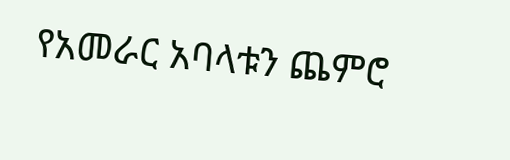የአመራር አባላቱን ጨምሮ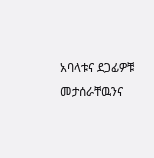አባላቱና ደጋፊዎቹ መታሰራቸዉንና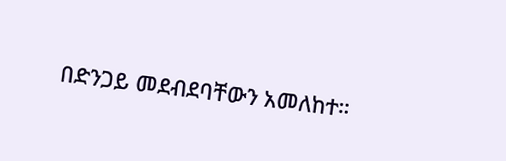በድንጋይ መደብደባቸውን አመለከተ።